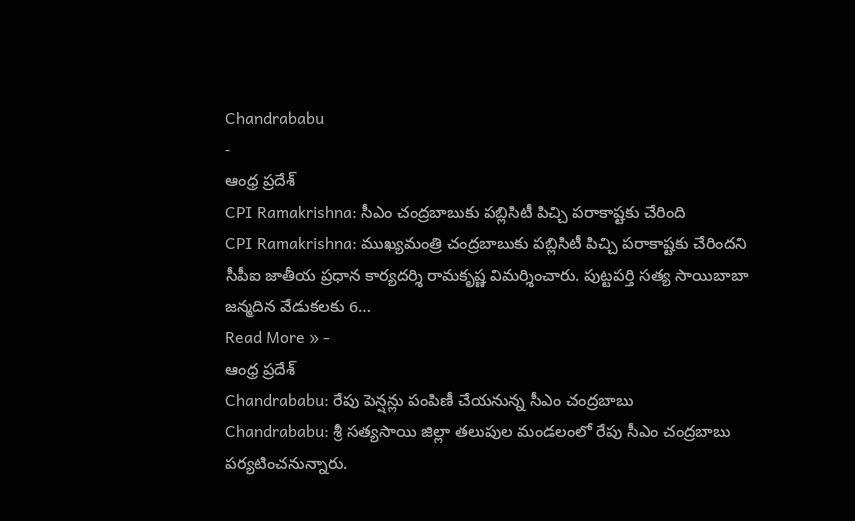Chandrababu
-
ఆంధ్ర ప్రదేశ్
CPI Ramakrishna: సీఎం చంద్రబాబుకు పబ్లిసిటీ పిచ్చి పరాకాష్టకు చేరింది
CPI Ramakrishna: ముఖ్యమంత్రి చంద్రబాబుకు పబ్లిసిటీ పిచ్చి పరాకాష్టకు చేరిందని సీపీఐ జాతీయ ప్రధాన కార్యదర్శి రామకృష్ణ విమర్శించారు. పుట్టపర్తి సత్య సాయిబాబా జన్మదిన వేడుకలకు 6…
Read More » -
ఆంధ్ర ప్రదేశ్
Chandrababu: రేపు పెన్షన్లు పంపిణీ చేయనున్న సీఎం చంద్రబాబు
Chandrababu: శ్రీ సత్యసాయి జిల్లా తలుపుల మండలంలో రేపు సీఎం చంద్రబాబు పర్యటించనున్నారు.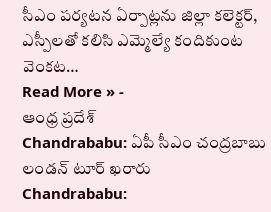సీఎం పర్యటన ఏర్పాట్లను జిల్లా కలెక్టర్, ఎస్పీలతో కలిసి ఎమ్మెల్యే కందికుంట వెంకట…
Read More » -
ఆంధ్ర ప్రదేశ్
Chandrababu: ఏపీ సీఎం చంద్రబాబు లండన్ టూర్ ఖరారు
Chandrababu: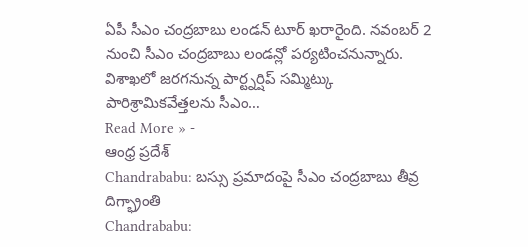ఏపీ సీఎం చంద్రబాబు లండన్ టూర్ ఖరారైంది. నవంబర్ 2 నుంచి సీఎం చంద్రబాబు లండన్లో పర్యటించనున్నారు. విశాఖలో జరగనున్న పార్ట్నర్షిప్ సమ్మిట్కు పారిశ్రామికవేత్తలను సీఎం…
Read More » -
ఆంధ్ర ప్రదేశ్
Chandrababu: బస్సు ప్రమాదంపై సీఎం చంద్రబాబు తీవ్ర దిగ్భ్రాంతి
Chandrababu: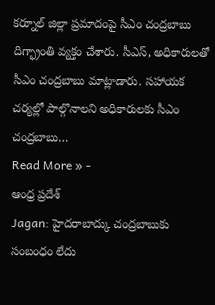కర్నూల్ జిల్లా ప్రమాదంపై సీఎం చంద్రబాబు దిగ్భ్రాంతి వ్యక్తం చేశారు. సీఎస్, అధికారులతో సీఎం చంద్రబాబు మాట్లాడారు. సహాయక చర్యల్లో పాల్గొనాలని అధికారులకు సీఎం చంద్రబాబు…
Read More » -
ఆంధ్ర ప్రదేశ్
Jagan: హైదరాబాద్కు చంద్రబాబుకు సంబంధం లేదు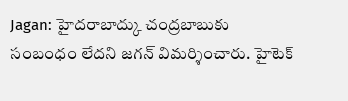Jagan: హైదరాబాద్కు చంద్రబాబుకు సంబంధం లేదని జగన్ విమర్శించారు. హైటెక్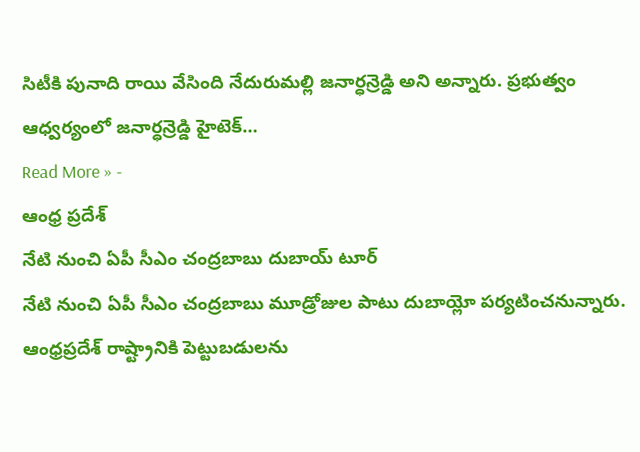సిటీకి పునాది రాయి వేసింది నేదురుమల్లి జనార్ధన్రెడ్డి అని అన్నారు. ప్రభుత్వం ఆధ్వర్యంలో జనార్ధన్రెడ్డి హైటెక్…
Read More » -
ఆంధ్ర ప్రదేశ్
నేటి నుంచి ఏపీ సీఎం చంద్రబాబు దుబాయ్ టూర్
నేటి నుంచి ఏపీ సీఎం చంద్రబాబు మూడ్రోజుల పాటు దుబాయ్లో పర్యటించనున్నారు. ఆంధ్రప్రదేశ్ రాష్ట్రానికి పెట్టుబడులను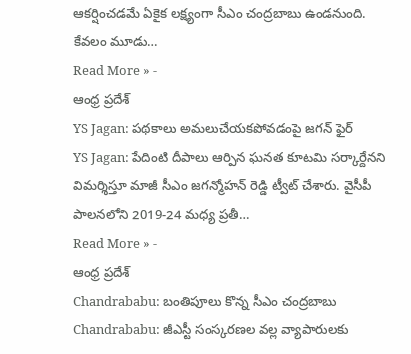ఆకర్షించడమే ఏకైక లక్ష్యంగా సీఎం చంద్రబాబు ఉండనుంది. కేవలం మూడు…
Read More » -
ఆంధ్ర ప్రదేశ్
YS Jagan: పథకాలు అమలుచేయకపోవడంపై జగన్ ఫైర్
YS Jagan: పేదింటి దీపాలు ఆర్పిన ఘనత కూటమి సర్కార్దేనని విమర్శిస్తూ మాజీ సీఎం జగన్మోహన్ రెడ్డి ట్వీట్ చేశారు. వైసీపీ పాలనలోని 2019-24 మధ్య ప్రతీ…
Read More » -
ఆంధ్ర ప్రదేశ్
Chandrababu: బంతిపూలు కొన్న సీఎం చంద్రబాబు
Chandrababu: జీఎస్టీ సంస్కరణల వల్ల వ్యాపారులకు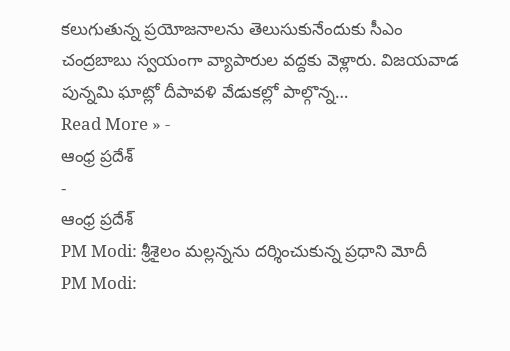కలుగుతున్న ప్రయోజనాలను తెలుసుకునేందుకు సీఎం చంద్రబాబు స్వయంగా వ్యాపారుల వద్దకు వెళ్లారు. విజయవాడ పున్నమి ఘాట్లో దీపావళి వేడుకల్లో పాల్గొన్న…
Read More » -
ఆంధ్ర ప్రదేశ్
-
ఆంధ్ర ప్రదేశ్
PM Modi: శ్రీశైలం మల్లన్నను దర్శించుకున్న ప్రధాని మోదీ
PM Modi: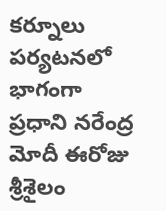కర్నూలు పర్యటనలో భాగంగా ప్రధాని నరేంద్ర మోదీ ఈరోజు శ్రీశైలం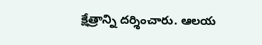క్షేత్రాన్ని దర్శించారు. ఆలయ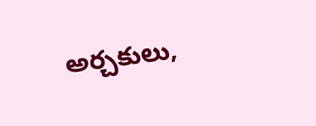అర్చకులు,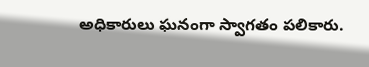అధికారులు ఘనంగా స్వాగతం పలికారు.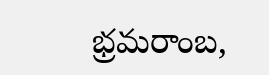భ్రమరాంబ,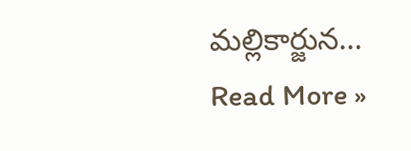మల్లికార్జున…
Read More »